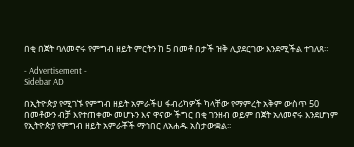በቂ በጀት ባለመኖሩ የምግብ ዘይት ምርትን ከ 5 በመቶ በታች ዝቅ ሊያደርገው እንደሚችል ተገለጸ።

- Advertisement -
Sidebar AD

በኢትዮጵያ የሚገኙ የምግብ ዘይት አምራችሀ ፋብሪካዎች ካላቸው የማምረት አቅም ውስጥ 50 በመቶውን ብቻ እየተጠቀሙ መሆኑን እና ዋናው ችግር በቂ ገንዘብ ወይም በጀት አለመኖሩ እንደሆነም የኢትዮጵያ የምግብ ዘይት አምራቾች ማኅበር ለአሐዱ አስታውቋል፡፡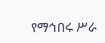የማኅበሩ ሥራ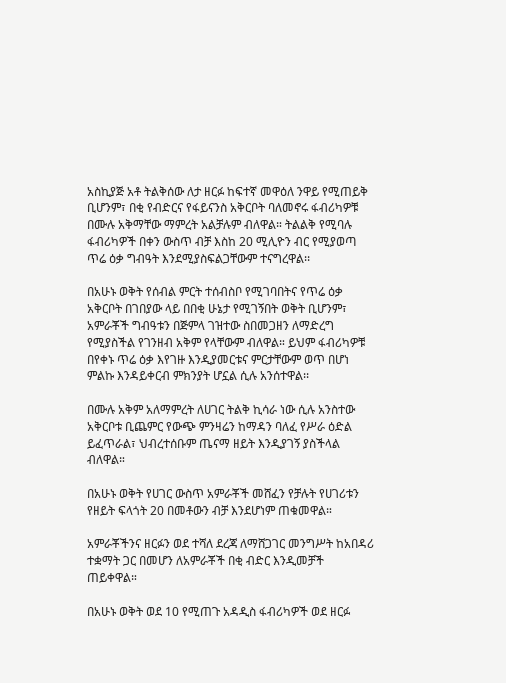አስኪያጅ አቶ ትልቅሰው ለታ ዘርፉ ከፍተኛ መዋዕለ ንዋይ የሚጠይቅ ቢሆንም፣ በቂ የብድርና የፋይናንስ አቅርቦት ባለመኖሩ ፋብሪካዎቹ በሙሉ አቅማቸው ማምረት አልቻሉም ብለዋል። ትልልቅ የሚባሉ ፋብሪካዎች በቀን ውስጥ ብቻ እስከ 20 ሚሊዮን ብር የሚያወጣ ጥሬ ዕቃ ግብዓት እንደሚያስፍልጋቸውም ተናግረዋል፡፡

በአሁኑ ወቅት የሰብል ምርት ተሰብስቦ የሚገባበትና የጥሬ ዕቃ አቅርቦት በገበያው ላይ በበቂ ሁኔታ የሚገኝበት ወቅት ቢሆንም፣ አምራቾች ግብዓቱን በጅምላ ገዝተው ስበመጋዘን ለማድረግ የሚያስችል የገንዘብ አቅም የላቸውም ብለዋል። ይህም ፋብሪካዎቹ በየቀኑ ጥሬ ዕቃ እየገዙ እንዲያመርቱና ምርታቸውም ወጥ በሆነ ምልኩ እንዳይቀርብ ምክንያት ሆኗል ሲሉ አንሰተዋል፡፡

በሙሉ አቅም አለማምረት ለሀገር ትልቅ ኪሳራ ነው ሲሉ አንስተው አቅርቦቱ ቢጨምር የውጭ ምንዛሬን ከማዳን ባለፈ የሥራ ዕድል ይፈጥራል፣ ህብረተሰቡም ጤናማ ዘይት እንዲያገኝ ያስችላል ብለዋል።

በአሁኑ ወቅት የሀገር ውስጥ አምራቾች መሸፈን የቻሉት የሀገሪቱን የዘይት ፍላጎት 20 በመቶውን ብቻ እንደሆነም ጠቁመዋል።

አምራቾችንና ዘርፉን ወደ ተሻለ ደረጃ ለማሸጋገር መንግሥት ከአበዳሪ ተቋማት ጋር በመሆን ለአምራቾች በቂ ብድር እንዲመቻች ጠይቀዋል።

በአሁኑ ወቅት ወደ 10 የሚጠጉ አዳዲስ ፋብሪካዎች ወደ ዘርፉ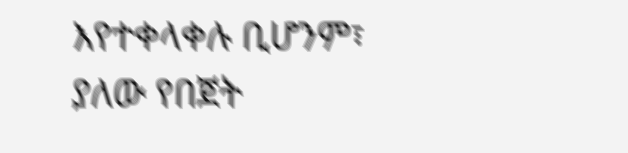እየተቀላቀሉ ቢሆንም፣ ያለው የበጀት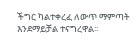ችግር ካልተቀረፈ ለውጥ ማምጣት እንደማይቻል ተናግረዋል፡፡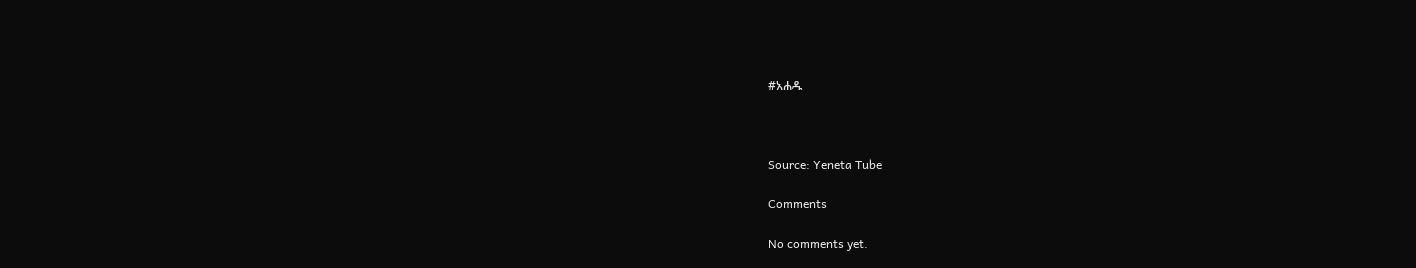#አሐዱ



Source: Yeneta Tube

Comments

No comments yet.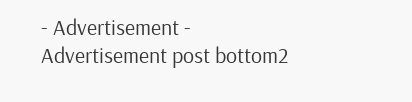- Advertisement -
Advertisement post bottom2